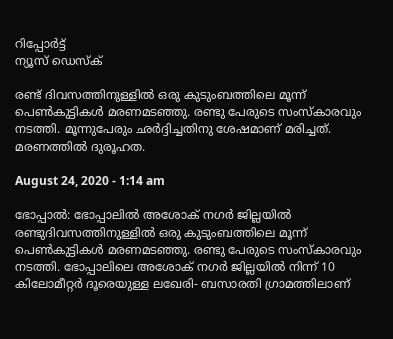റിപ്പോര്‍ട്ട്
ന്യൂസ് ഡെസ്ക്

രണ്ട് ദിവസത്തിനുള്ളിൽ ഒരു കുടുംബത്തിലെ മൂന്ന് പെൺകുട്ടികൾ മരണമടഞ്ഞു. രണ്ടു പേരുടെ സംസ്കാരവും നടത്തി. മൂന്നുപേരും ഛർദ്ദിച്ചതിനു ശേഷമാണ് മരിച്ചത്. മരണത്തിൽ ദുരൂഹത.

August 24, 2020 - 1:14 am

ഭോപ്പാൽ: ഭോപ്പാലിൽ അശോക് നഗർ ജില്ലയില്‍ രണ്ടുദിവസത്തിനുള്ളിൽ ഒരു കുടുംബത്തിലെ മൂന്ന് പെൺകുട്ടികൾ മരണമടഞ്ഞു. രണ്ടു പേരുടെ സംസ്കാരവും നടത്തി. ഭോപ്പാലിലെ അശോക് നഗർ ജില്ലയിൽ നിന്ന് 10 കിലോമീറ്റർ ദൂരെയുള്ള ലഖേരി- ബസാരതി ഗ്രാമത്തിലാണ്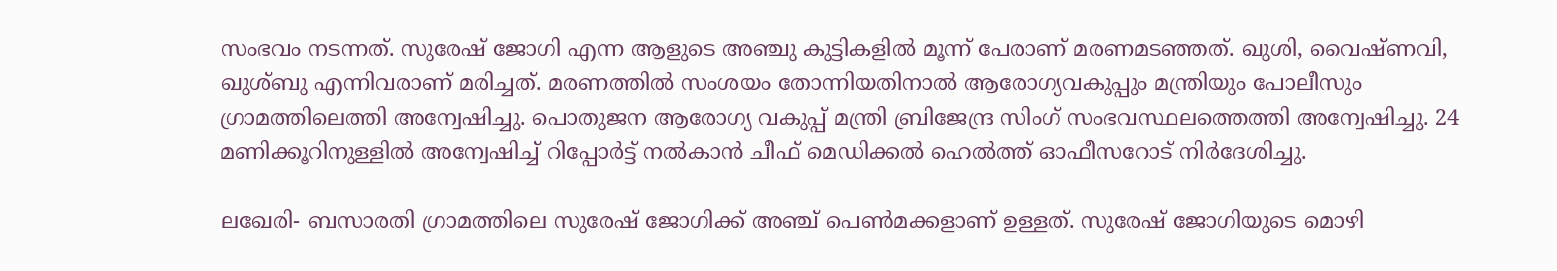സംഭവം നടന്നത്. സുരേഷ് ജോഗി എന്ന ആളുടെ അഞ്ചു കുട്ടികളിൽ മൂന്ന് പേരാണ് മരണമടഞ്ഞത്. ഖുശി, വൈഷ്ണവി, ഖുശ്ബു എന്നിവരാണ് മരിച്ചത്. മരണത്തിൽ സംശയം തോന്നിയതിനാൽ ആരോഗ്യവകുപ്പും മന്ത്രിയും പോലീസും ഗ്രാമത്തിലെത്തി അന്വേഷിച്ചു. പൊതുജന ആരോഗ്യ വകുപ്പ് മന്ത്രി ബ്രിജേന്ദ്ര സിംഗ് സംഭവസ്ഥലത്തെത്തി അന്വേഷിച്ചു. 24 മണിക്കൂറിനുള്ളിൽ അന്വേഷിച്ച് റിപ്പോർട്ട് നൽകാൻ ചീഫ് മെഡിക്കൽ ഹെൽത്ത് ഓഫീസറോട് നിർദേശിച്ചു.

ലഖേരി- ബസാരതി ഗ്രാമത്തിലെ സുരേഷ് ജോഗിക്ക് അഞ്ച് പെൺമക്കളാണ് ഉള്ളത്. സുരേഷ് ജോഗിയുടെ മൊഴി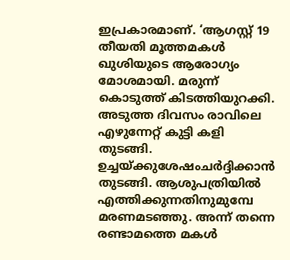ഇപ്രകാരമാണ്. ‘ആഗസ്റ്റ് 19 തീയതി മൂത്തമകൾ ഖുശിയുടെ ആരോഗ്യം മോശമായി. മരുന്ന് കൊടുത്ത് കിടത്തിയുറക്കി. അടുത്ത ദിവസം രാവിലെ എഴുന്നേറ്റ് കുട്ടി കളി തുടങ്ങി. ഉച്ചയ്ക്കുശേഷംചർദ്ദിക്കാന്‍ തുടങ്ങി. ആശുപത്രിയിൽ എത്തിക്കുന്നതിനുമുമ്പേ മരണമടഞ്ഞു. അന്ന് തന്നെ രണ്ടാമത്തെ മകൾ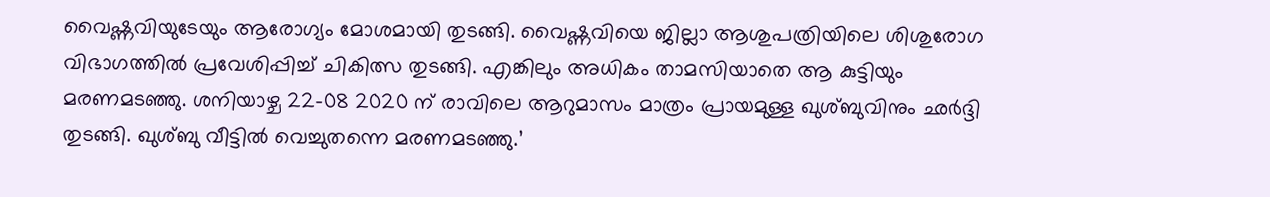വൈഷ്ണവിയുടേയും ആരോഗ്യം മോശമായി തുടങ്ങി. വൈഷ്ണവിയെ ജില്ലാ ആശുപത്രിയിലെ ശിശുരോഗ വിഭാഗത്തിൽ പ്രവേശിപ്പിച്ച് ചികിത്സ തുടങ്ങി. എങ്കിലും അധികം താമസിയാതെ ആ കുട്ടിയും മരണമടഞ്ഞു. ശനിയാഴ്ച 22-08 2020 ന് രാവിലെ ആറുമാസം മാത്രം പ്രായമുള്ള ഖുശ്ബുവിനും ഛർദ്ദി തുടങ്ങി. ഖുശ്ബു വീട്ടിൽ വെച്ചുതന്നെ മരണമടഞ്ഞു.’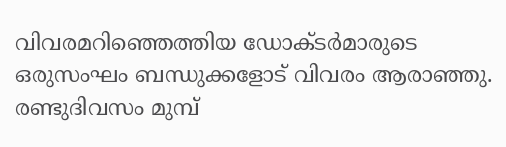വിവരമറിഞ്ഞെത്തിയ ഡോക്ടർമാരുടെ ഒരുസംഘം ബന്ധുക്കളോട് വിവരം ആരാഞ്ഞു. രണ്ടുദിവസം മുമ്പ്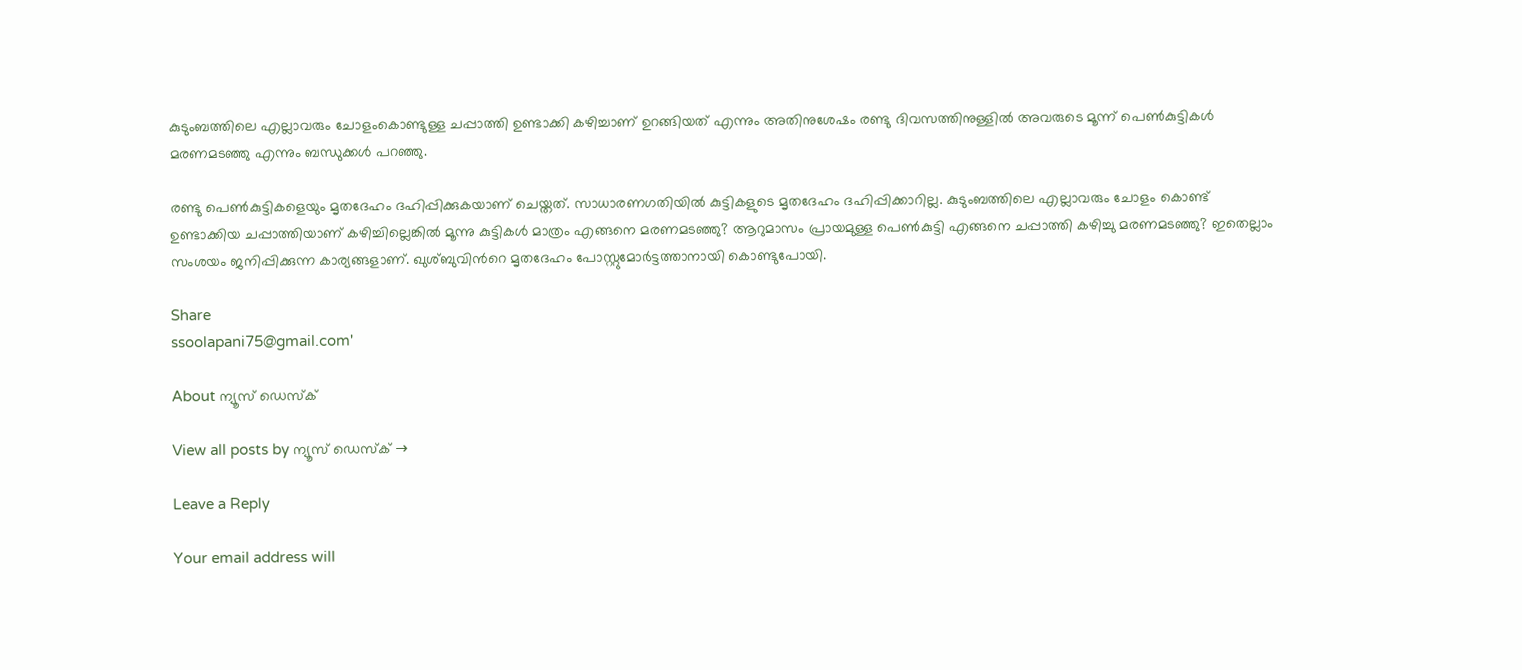കുടുംബത്തിലെ എല്ലാവരും ചോളംകൊണ്ടുള്ള ചപ്പാത്തി ഉണ്ടാക്കി കഴിച്ചാണ് ഉറങ്ങിയത് എന്നും അതിനുശേഷം രണ്ടു ദിവസത്തിനുള്ളിൽ അവരുടെ മൂന്ന് പെൺകുട്ടികൾ മരണമടഞ്ഞു എന്നും ബന്ധുക്കൾ പറഞ്ഞു.

രണ്ടു പെൺകുട്ടികളെയും മൃതദേഹം ദഹിപ്പിക്കുകയാണ് ചെയ്തത്. സാധാരണഗതിയില്‍ കുട്ടികളുടെ മൃതദേഹം ദഹിപ്പിക്കാറില്ല. കുടുംബത്തിലെ എല്ലാവരും ചോളം കൊണ്ട് ഉണ്ടാക്കിയ ചപ്പാത്തിയാണ് കഴിച്ചില്ലെങ്കിൽ മൂന്നു കുട്ടികൾ മാത്രം എങ്ങനെ മരണമടഞ്ഞു? ആറുമാസം പ്രായമുള്ള പെൺകുട്ടി എങ്ങനെ ചപ്പാത്തി കഴിച്ചു മരണമടഞ്ഞു? ഇതെല്ലാം സംശയം ജനിപ്പിക്കുന്ന കാര്യങ്ങളാണ്. ഖുശ്ബുവിന്‍റെ മൃതദേഹം പോസ്റ്റുമോർട്ടത്താനായി കൊണ്ടുപോയി.

Share
ssoolapani75@gmail.com'

About ന്യൂസ് ഡെസ്ക്

View all posts by ന്യൂസ് ഡെസ്ക് →

Leave a Reply

Your email address will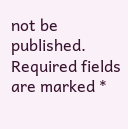not be published. Required fields are marked *